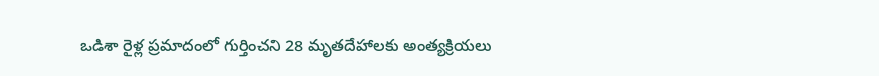ఒడిశా రైళ్ల ప్రమాదంలో గుర్తించని 28 మృతదేహాలకు అంత్యక్రియలు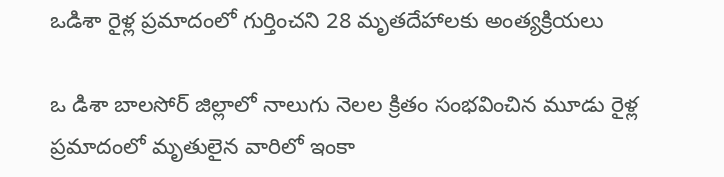ఒడిశా రైళ్ల ప్రమాదంలో గుర్తించని 28 మృతదేహాలకు అంత్యక్రియలు

ఒ డిశా బాలసోర్ జిల్లాలో నాలుగు నెలల క్రితం సంభవించిన మూడు రైళ్ల ప్రమాదంలో మృతులైన వారిలో ఇంకా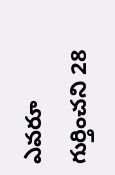ఎవరూ గుర్తించని 28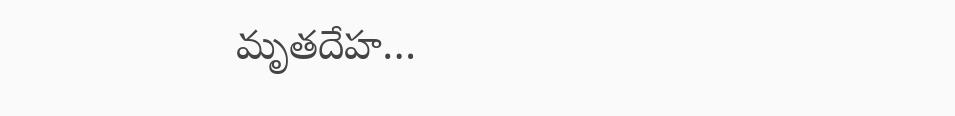మృతదేహ…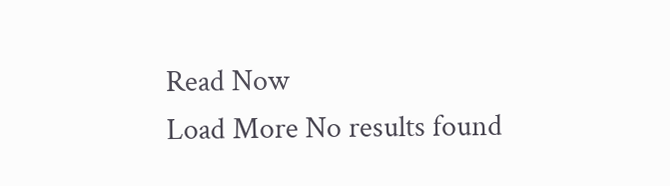Read Now
Load More No results found